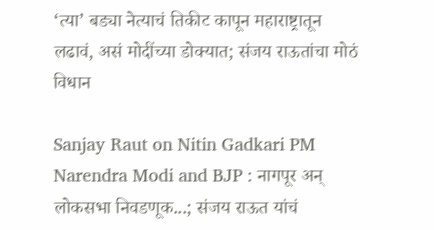‘त्या’ बड्या नेत्याचं तिकीट कापून महाराष्ट्रातून लढावं, असं मोदींच्या डोक्यात; संजय राऊतांचा मोठं विधान

Sanjay Raut on Nitin Gadkari PM Narendra Modi and BJP : नागपूर अन् लोकसभा निवडणूक...; संजय राऊत यांचं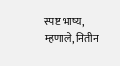स्पष्ट भाष्य, म्हणाले, नितीन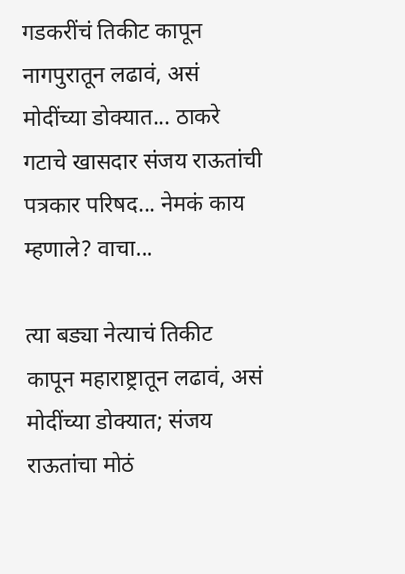गडकरींचं तिकीट कापून नागपुरातून लढावं, असं मोदींच्या डोक्यात... ठाकरे गटाचे खासदार संजय राऊतांची पत्रकार परिषद... नेमकं काय म्हणाले? वाचा...

त्या बड्या नेत्याचं तिकीट कापून महाराष्ट्रातून लढावं, असं मोदींच्या डोक्यात; संजय राऊतांचा मोठं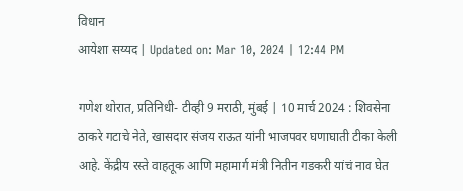विधान
आयेशा सय्यद | Updated on: Mar 10, 2024 | 12:44 PM

गणेश थोरात, प्रतिनिधी- टीव्ही 9 मराठी, मुंबई | 10 मार्च 2024 : शिवसेना ठाकरे गटाचे नेते, खासदार संजय राऊत यांनी भाजपवर घणाघाती टीका केली आहे. केंद्रीय रस्ते वाहतूक आणि महामार्ग मंत्री नितीन गडकरी यांचं नाव घेत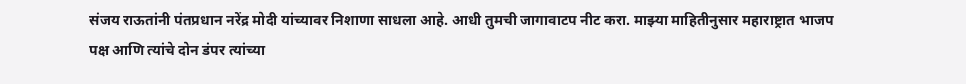संजय राऊतांनी पंतप्रधान नरेंद्र मोदी यांच्यावर निशाणा साधला आहे. आधी तुमची जागावाटप नीट करा. माझ्या माहितीनुसार महाराष्ट्रात भाजप पक्ष आणि त्यांचे दोन डंपर त्यांच्या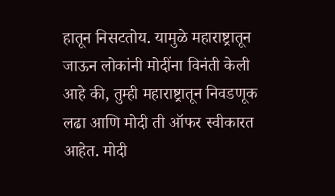हातून निसटतोय. यामुळे महाराष्ट्रातून जाऊन लोकांनी मोदींना विनंती केली आहे की, तुम्ही महाराष्ट्रातून निवडणूक लढा आणि मोदी ती ऑफर स्वीकारत आहेत. मोदी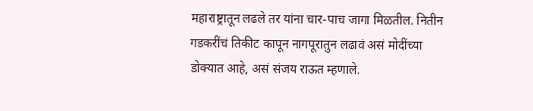महाराष्ट्रातून लढले तर यांना चार-पाच जागा मिळतील. नितीन गडकरींचं तिकीट कापून नागपूरातुन लढावं असं मोदींच्या डोक्यात आहे, असं संजय राऊत म्हणाले.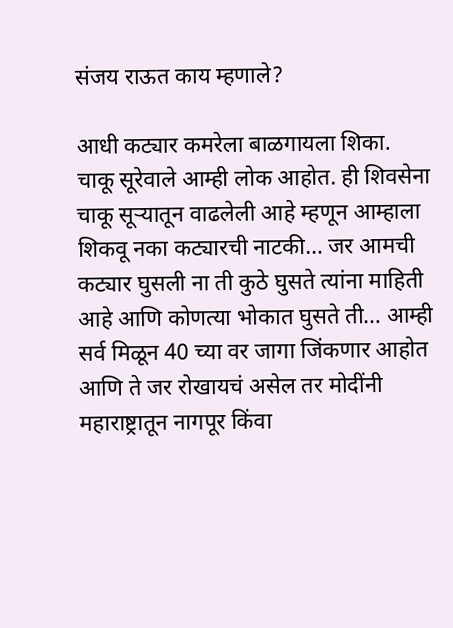संजय राऊत काय म्हणाले?

आधी कट्यार कमरेला बाळगायला शिका. चाकू सूरेवाले आम्ही लोक आहोत. ही शिवसेना चाकू सूऱ्यातून वाढलेली आहे म्हणून आम्हाला शिकवू नका कट्यारची नाटकी… जर आमची कट्यार घुसली ना ती कुठे घुसते त्यांना माहिती आहे आणि कोणत्या भोकात घुसते ती… आम्ही सर्व मिळून 40 च्या वर जागा जिंकणार आहोत आणि ते जर रोखायचं असेल तर मोदींनी महाराष्ट्रातून नागपूर किंवा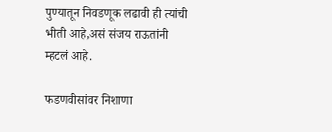पुण्यातून निवडणूक लढावी ही त्यांची भीती आहे,असं संजय राऊतांनी म्हटलं आहे.

फडणवीसांवर निशाणा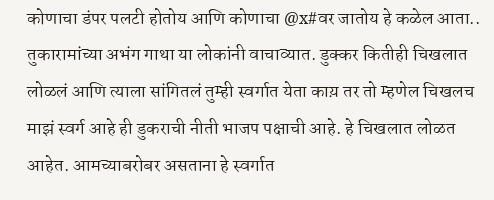कोणाचा डंपर पलटी होतोय आणि कोणाचा @x#वर जातोय हे कळेल आता.. तुकारामांच्या अभंग गाथा या लोकांनी वाचाव्यात. डुक्कर कितीही चिखलात लोळलं आणि त्याला सांगितलं तुम्ही स्वर्गात येता काय़ तर तो म्हणेल चिखलच माझं स्वर्ग आहे ही डुकराची नीती भाजप पक्षाची आहे. हे चिखलात लोळत आहेत. आमच्याबरोबर असताना हे स्वर्गात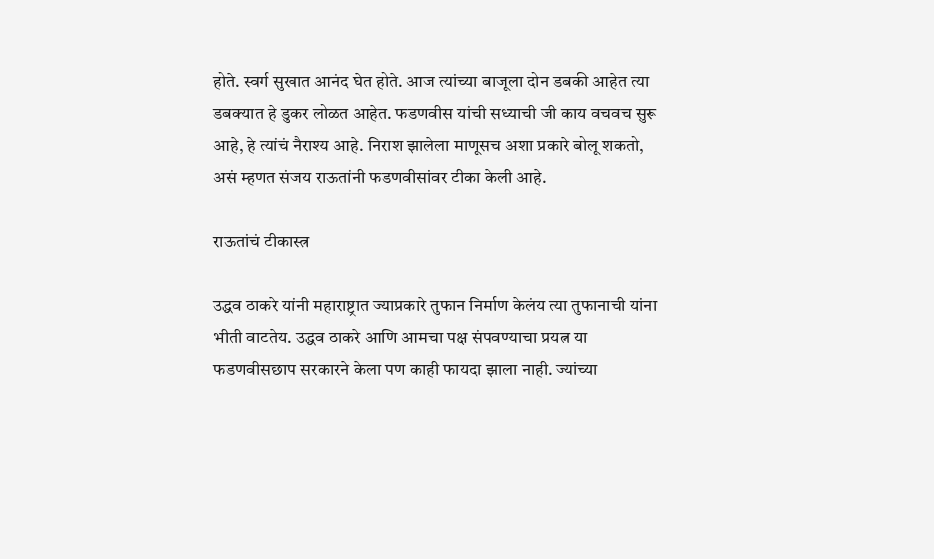होते. स्वर्ग सुखात आनंद घेत होते. आज त्यांच्या बाजूला दोन डबकी आहेत त्या डबक्यात हे डुकर लोळत आहेत. फडणवीस यांची सध्याची जी काय वचवच सुरू आहे, हे त्यांचं नैराश्य आहे. निराश झालेला माणूसच अशा प्रकारे बोलू शकतो, असं म्हणत संजय राऊतांनी फडणवीसांवर टीका केली आहे.

राऊतांचं टीकास्त्र

उद्धव ठाकरे यांनी महाराष्ट्रात ज्याप्रकारे तुफान निर्माण केलंय त्या तुफानाची यांना भीती वाटतेय. उद्धव ठाकरे आणि आमचा पक्ष संपवण्याचा प्रयत्न या फडणवीसछाप सरकारने केला पण काही फायदा झाला नाही. ज्यांच्या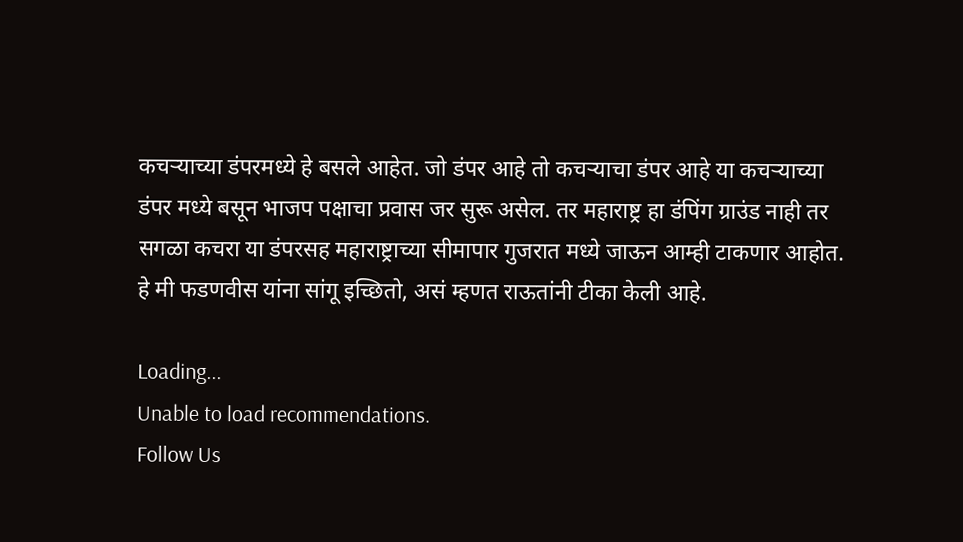कचऱ्याच्या डंपरमध्ये हे बसले आहेत. जो डंपर आहे तो कचऱ्याचा डंपर आहे या कचऱ्याच्या डंपर मध्ये बसून भाजप पक्षाचा प्रवास जर सुरू असेल. तर महाराष्ट्र हा डंपिंग ग्राउंड नाही तर सगळा कचरा या डंपरसह महाराष्ट्राच्या सीमापार गुजरात मध्ये जाऊन आम्ही टाकणार आहोत. हे मी फडणवीस यांना सांगू इच्छितो, असं म्हणत राऊतांनी टीका केली आहे.

Loading...
Unable to load recommendations.
Follow Us